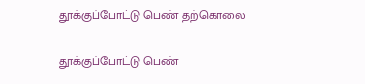தூக்குப்போட்டு பெண் தற்கொலை

தூக்குப்போட்டு பெண்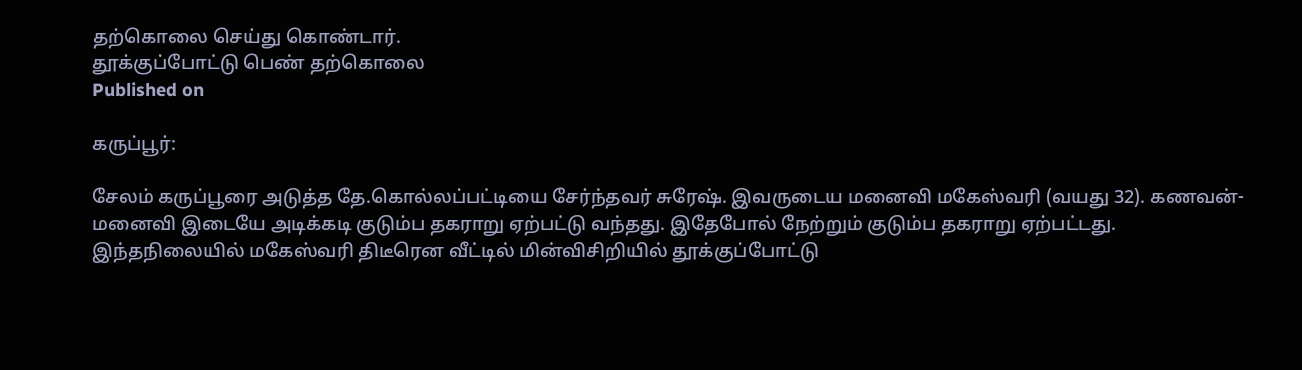தற்கொலை செய்து கொண்டார்.
தூக்குப்போட்டு பெண் தற்கொலை
Published on

கருப்பூர்:

சேலம் கருப்பூரை அடுத்த தே.கொல்லப்பட்டியை சேர்ந்தவர் சுரேஷ். இவருடைய மனைவி மகேஸ்வரி (வயது 32). கணவன்-மனைவி இடையே அடிக்கடி குடும்ப தகராறு ஏற்பட்டு வந்தது. இதேபோல் நேற்றும் குடும்ப தகராறு ஏற்பட்டது. இந்தநிலையில் மகேஸ்வரி திடீரென வீட்டில் மின்விசிறியில் தூக்குப்போட்டு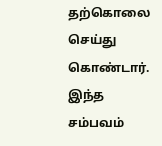தற்கொலை செய்து கொண்டார். இந்த சம்பவம்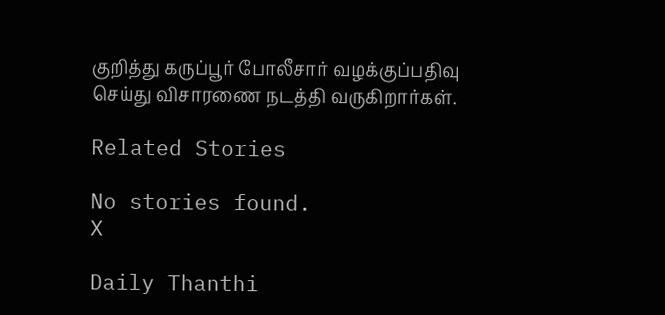குறித்து கருப்பூர் போலீசார் வழக்குப்பதிவு செய்து விசாரணை நடத்தி வருகிறார்கள்.

Related Stories

No stories found.
X

Daily Thanthi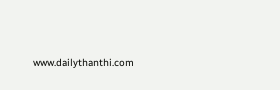www.dailythanthi.com